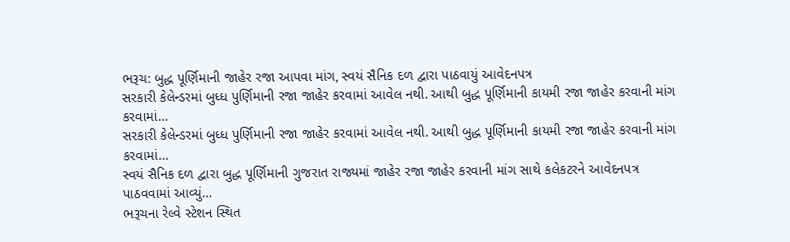ભરૂચ: બુદ્ધ પૂર્ણિમાની જાહેર રજા આપવા માંગ, સ્વયં સૈનિક દળ દ્વારા પાઠવાયું આવેદનપત્ર
સરકારી કેલેન્ડરમાં બુધ્ધ પુર્ણિમાની રજા જાહેર કરવામાં આવેલ નથી. આથી બુદ્ધ પૂર્ણિમાની કાયમી રજા જાહેર કરવાની માંગ કરવામાં…
સરકારી કેલેન્ડરમાં બુધ્ધ પુર્ણિમાની રજા જાહેર કરવામાં આવેલ નથી. આથી બુદ્ધ પૂર્ણિમાની કાયમી રજા જાહેર કરવાની માંગ કરવામાં…
સ્વયં સૈનિક દળ દ્વારા બુદ્ધ પૂર્ણિમાની ગુજરાત રાજ્યમાં જાહેર રજા જાહેર કરવાની માંગ સાથે કલેકટરને આવેદનપત્ર પાઠવવામાં આવ્યું…
ભરૂચના રેલ્વે સ્ટેશન સ્થિત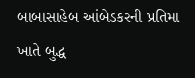બાબાસાહેબ આંબેડકરની પ્રતિમા ખાતે બુદ્ધ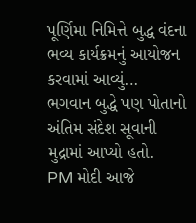પૂર્ણિમા નિમિત્તે બુદ્ધ વંદના ભવ્ય કાર્યક્રમનું આયોજન કરવામાં આવ્યું…
ભગવાન બુદ્ધે પણ પોતાનો અંતિમ સંદેશ સૂવાની મુદ્રામાં આપ્યો હતો.
PM મોદી આજે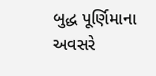બુદ્ધ પૂર્ણિમાના અવસરે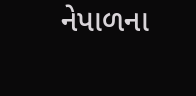નેપાળના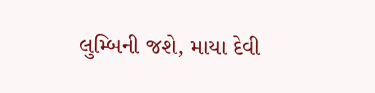લુમ્બિની જશે, માયા દેવી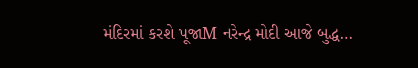મંદિરમાં કરશે પૂજાM નરેન્દ્ર મોદી આજે બુદ્ધ…